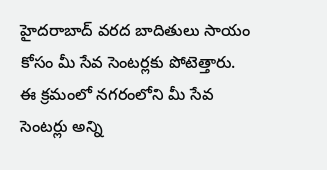హైదరాబాద్ వరద బాదితులు సాయం కోసం మీ సేవ సెంటర్లకు పోటెత్తారు. ఈ క్రమంలో నగరంలోని మీ సేవ సెంటర్లు అన్ని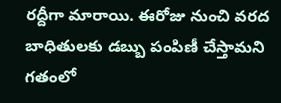రద్దీగా మారాయి. ఈరోజు నుంచి వరద బాధితులకు డబ్బు పంపిణీ చేస్తామని గతంలో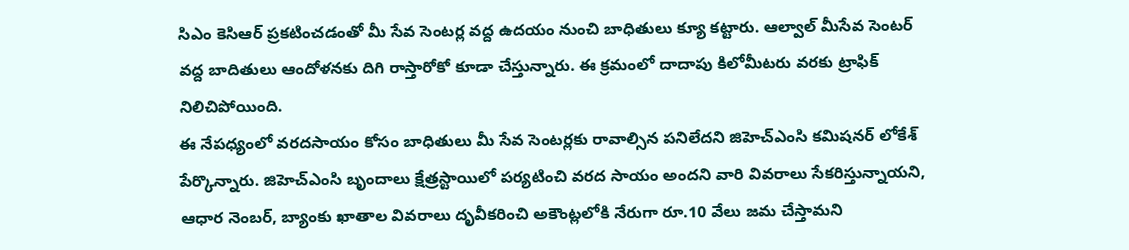సిఎం కెసిఆర్ ప్రకటించడంతో మీ సేవ సెంటర్ల వద్ద ఉదయం నుంచి బాధితులు క్యూ కట్టారు. ఆల్వాల్ మీసేవ సెంటర్ వద్ద బాదితులు ఆందోళనకు దిగి రాస్తారోకో కూడా చేస్తున్నారు. ఈ క్రమంలో దాదాపు కిలోమీటరు వరకు ట్రాఫిక్ నిలిచిపోయింది.
ఈ నేపధ్యంలో వరదసాయం కోసం బాధితులు మీ సేవ సెంటర్లకు రావాల్సిన పనిలేదని జిహెచ్ఎంసి కమిషనర్ లోకేశ్ పేర్కొన్నారు. జిహెచ్ఎంసి బృందాలు క్షేత్రస్టాయిలో పర్యటించి వరద సాయం అందని వారి వివరాలు సేకరిస్తున్నాయని, ఆధార నెంబర్, బ్యాంకు ఖాతాల వివరాలు దృవీకరించి అకౌంట్లలోకి నేరుగా రూ.10 వేలు జమ చేస్తామని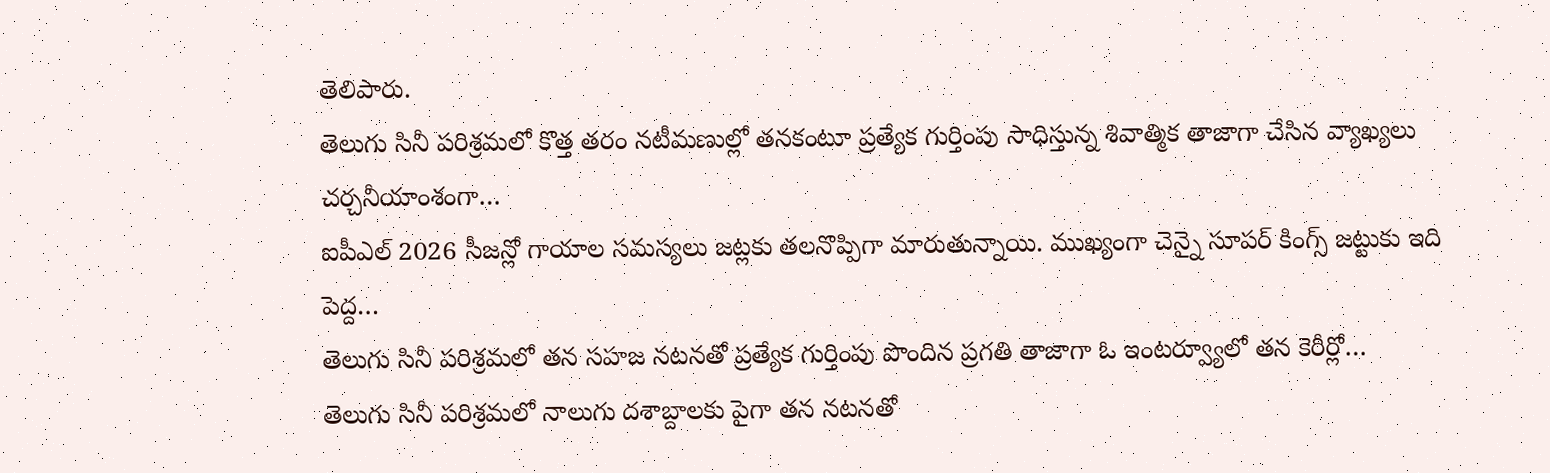తెలిపారు.
తెలుగు సినీ పరిశ్రమలో కొత్త తరం నటీమణుల్లో తనకంటూ ప్రత్యేక గుర్తింపు సాధిస్తున్న శివాత్మిక తాజాగా చేసిన వ్యాఖ్యలు చర్చనీయాంశంగా…
ఐపీఎల్ 2026 సీజన్లో గాయాల సమస్యలు జట్లకు తలనొప్పిగా మారుతున్నాయి. ముఖ్యంగా చెన్నై సూపర్ కింగ్స్ జట్టుకు ఇది పెద్ద…
తెలుగు సినీ పరిశ్రమలో తన సహజ నటనతో ప్రత్యేక గుర్తింపు పొందిన ప్రగతి తాజాగా ఓ ఇంటర్వ్యూలో తన కెరీర్లో…
తెలుగు సినీ పరిశ్రమలో నాలుగు దశాబ్దాలకు పైగా తన నటనతో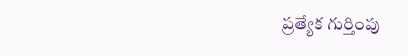ప్రత్యేక గుర్తింపు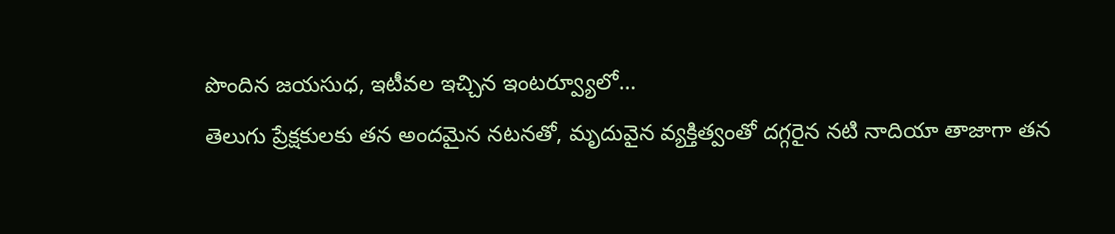పొందిన జయసుధ, ఇటీవల ఇచ్చిన ఇంటర్వ్యూలో…
తెలుగు ప్రేక్షకులకు తన అందమైన నటనతో, మృదువైన వ్యక్తిత్వంతో దగ్గరైన నటి నాదియా తాజాగా తన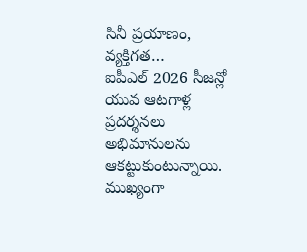సినీ ప్రయాణం, వ్యక్తిగత…
ఐపీఎల్ 2026 సీజన్లో యువ ఆటగాళ్ల ప్రదర్శనలు అభిమానులను ఆకట్టుకుంటున్నాయి. ముఖ్యంగా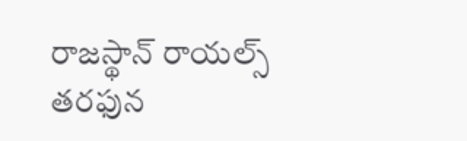రాజస్థాన్ రాయల్స్ తరఫున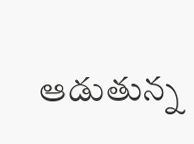ఆడుతున్న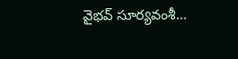వైభవ్ సూర్యవంశీ…